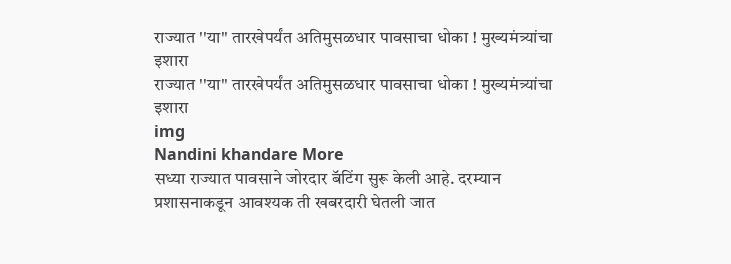राज्यात ''या'' तारखेपर्यंत अतिमुसळधार पावसाचा धोका ! मुख्यमंत्र्यांचा इशारा
राज्यात ''या'' तारखेपर्यंत अतिमुसळधार पावसाचा धोका ! मुख्यमंत्र्यांचा इशारा
img
Nandini khandare More
सध्या राज्यात पावसाने जोरदार बॅटिंग सुरू केली आहे. दरम्यान प्रशासनाकडून आवश्यक ती खबरदारी घेतली जात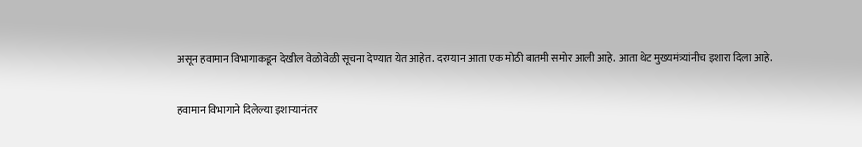असून हवामान विभागाकडून देखील वेळोवेळी सूचना देण्यात येत आहेत. दरम्यान आता एक मोठी बातमी समोर आली आहे. आता थेट मुख्यमंत्र्यांनीच इशारा दिला आहे.

हवामान विभागाने दिलेल्या इशाऱ्यानंतर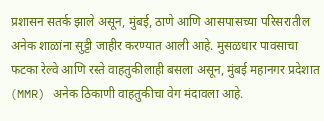प्रशासन सतर्क झाले असून, मुंबई, ठाणे आणि आसपासच्या परिसरातील अनेक शाळांना सुट्टी जाहीर करण्यात आली आहे. मुसळधार पावसाचा फटका रेल्वे आणि रस्ते वाहतुकीलाही बसला असून, मुंबई महानगर प्रदेशात (MMR) अनेक ठिकाणी वाहतुकीचा वेग मंदावला आहे.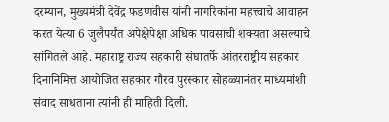दरम्यान, मुख्यमंत्री देवेंद्र फडणवीस यांनी नागरिकांना महत्त्वाचे आवाहन करत येत्या 6 जुलैपर्यंत अपेक्षेपेक्षा अधिक पावसाची शक्यता असल्याचे सांगितले आहे. महाराष्ट्र राज्य सहकारी संघातर्फे आंतरराष्ट्रीय सहकार दिनानिमित्त आयोजित सहकार गौरव पुरस्कार सोहळ्यानंतर माध्यमांशी संवाद साधताना त्यांनी ही माहिती दिली.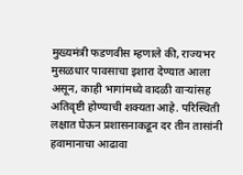मुख्यमंत्री फडणवीस म्हणाले की, राज्यभर मुसळधार पावसाचा इशारा देण्यात आला असून, काही भागांमध्ये वादळी वाऱ्यांसह अतिवृष्टी होण्याची शक्यता आहे. परिस्थिती लक्षात घेऊन प्रशासनाकडून दर तीन तासांनी हवामानाचा आढावा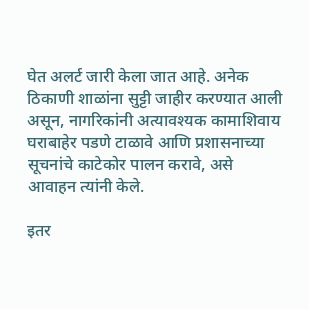घेत अलर्ट जारी केला जात आहे. अनेक ठिकाणी शाळांना सुट्टी जाहीर करण्यात आली असून, नागरिकांनी अत्यावश्यक कामाशिवाय घराबाहेर पडणे टाळावे आणि प्रशासनाच्या सूचनांचे काटेकोर पालन करावे, असे आवाहन त्यांनी केले.

इतर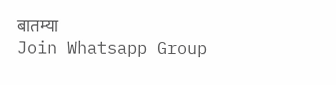बातम्या
Join Whatsapp Group